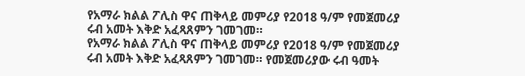የአማራ ክልል ፖሊስ ዋና ጠቅላይ መምሪያ የ2018 ዓ/ም የመጀመሪያ ሩብ አመት እቅድ አፈጻጸምን ገመገመ።
የአማራ ክልል ፖሊስ ዋና ጠቅላይ መምሪያ የ2018 ዓ/ም የመጀመሪያ ሩብ አመት እቅድ አፈጻጸምን ገመገመ። የመጀመሪያው ሩብ ዓመት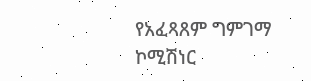የአፈጻጸም ግምገማ ኮሚሽነር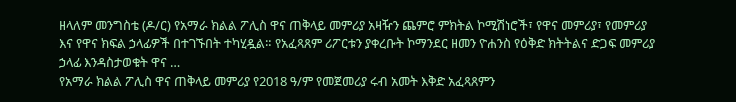ዘላለም መንግስቴ (ዶ/ር) የአማራ ክልል ፖሊስ ዋና ጠቅላይ መምሪያ አዛዥን ጨምሮ ምክትል ኮሚሽነሮች፣ የዋና መምሪያ፣ የመምሪያ እና የዋና ክፍል ኃላፊዎች በተገኙበት ተካሂዷል። የአፈጻጸም ሪፖርቱን ያቀረቡት ኮማንደር ዘመን ዮሐንስ የዕቅድ ክትትልና ድጋፍ መምሪያ ኃላፊ እንዳስታወቁት ዋና …
የአማራ ክልል ፖሊስ ዋና ጠቅላይ መምሪያ የ2018 ዓ/ም የመጀመሪያ ሩብ አመት እቅድ አፈጻጸምን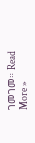ገመገመ። Read More »